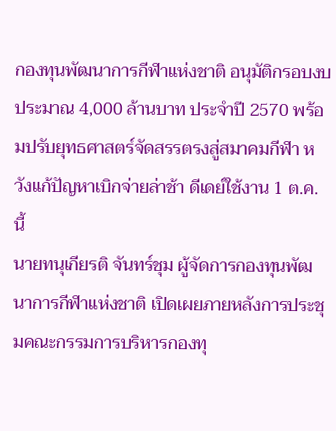กองทุนพัฒนาการกีฬาแห่งชาติ อนุมัติกรอบงบประมาณ 4,000 ล้านบาท ประจำปี 2570 พร้อมปรับยุทธศาสตร์จัดสรรตรงสู่สมาคมกีฬา หวังแก้ปัญหาเบิกจ่ายล่าช้า ดีเดย์ใช้งาน 1 ต.ค. นี้
นายทนุเกียรติ จันทร์ชุม ผู้จัดการกองทุนพัฒนาการกีฬาแห่งชาติ เปิดเผยภายหลังการประชุมคณะกรรมการบริหารกองทุ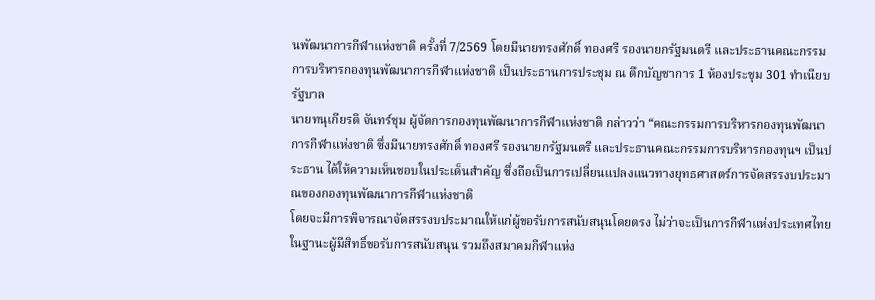นพัฒนาการกีฬาแห่งชาติ ครั้งที่ 7/2569 โดยมีนายทรงศักดิ์ ทองศรี รองนายกรัฐมนตรี และประธานคณะกรรมการบริหารกองทุนพัฒนาการกีฬาแห่งชาติ เป็นประธานการประชุม ณ ตึกบัญชาการ 1 ห้องประชุม 301 ทำเนียบรัฐบาล
นายทนุเกียรติ จันทร์ชุม ผู้จัดการกองทุนพัฒนาการกีฬาแห่งชาติ กล่าวว่า “คณะกรรมการบริหารกองทุนพัฒนาการกีฬาแห่งชาติ ซึ่งมีนายทรงศักดิ์ ทองศรี รองนายกรัฐมนตรี และประธานคณะกรรมการบริหารกองทุนฯ เป็นประธาน ได้ให้ความเห็นชอบในประเด็นสำคัญ ซึ่งถือเป็นการเปลี่ยนแปลงแนวทางยุทธศาสตร์การจัดสรรงบประมาณของกองทุนพัฒนาการกีฬาแห่งชาติ
โดยจะมีการพิจารณาจัดสรรงบประมาณให้แก่ผู้ขอรับการสนับสนุนโดยตรง ไม่ว่าจะเป็นการกีฬาแห่งประเทศไทย ในฐานะผู้มีสิทธิ์ขอรับการสนับสนุน รวมถึงสมาคมกีฬาแห่ง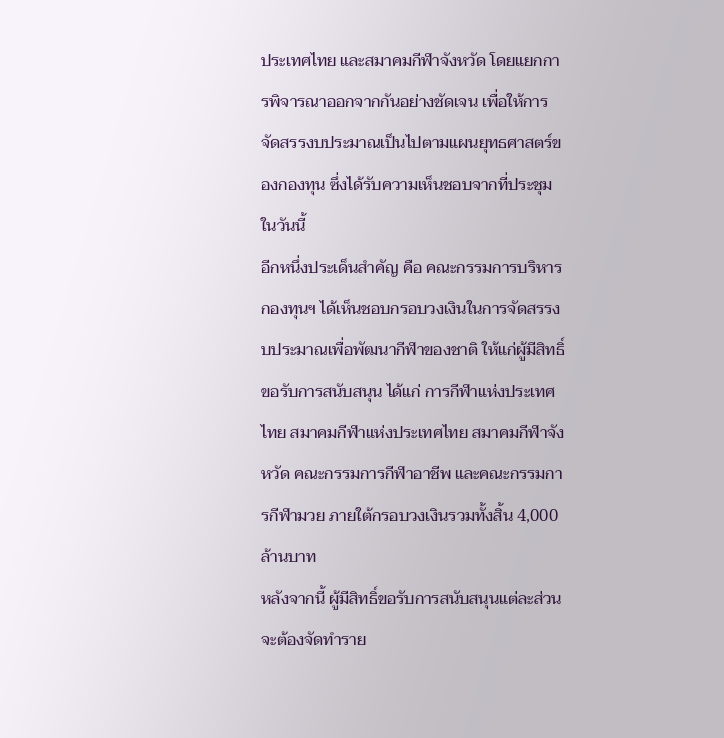ประเทศไทย และสมาคมกีฬาจังหวัด โดยแยกการพิจารณาออกจากกันอย่างชัดเจน เพื่อให้การจัดสรรงบประมาณเป็นไปตามแผนยุทธศาสตร์ของกองทุน ซึ่งได้รับความเห็นชอบจากที่ประชุมในวันนี้
อีกหนึ่งประเด็นสำคัญ คือ คณะกรรมการบริหารกองทุนฯ ได้เห็นชอบกรอบวงเงินในการจัดสรรงบประมาณเพื่อพัฒนากีฬาของชาติ ให้แก่ผู้มีสิทธิ์ขอรับการสนับสนุน ได้แก่ การกีฬาแห่งประเทศไทย สมาคมกีฬาแห่งประเทศไทย สมาคมกีฬาจังหวัด คณะกรรมการกีฬาอาชีพ และคณะกรรมการกีฬามวย ภายใต้กรอบวงเงินรวมทั้งสิ้น 4,000 ล้านบาท
หลังจากนี้ ผู้มีสิทธิ์ขอรับการสนับสนุนแต่ละส่วน จะต้องจัดทำราย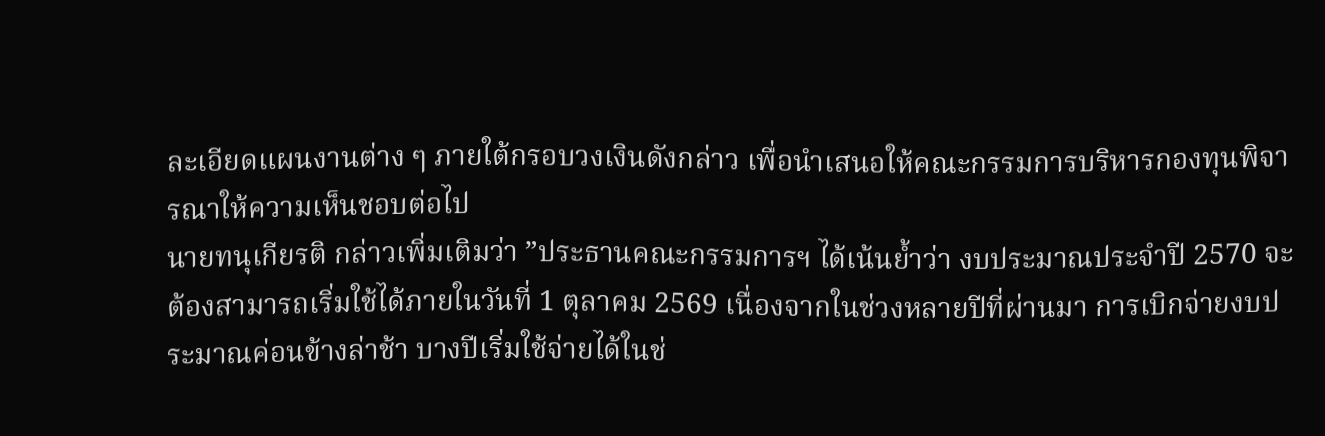ละเอียดแผนงานต่าง ๆ ภายใต้กรอบวงเงินดังกล่าว เพื่อนำเสนอให้คณะกรรมการบริหารกองทุนพิจารณาให้ความเห็นชอบต่อไป
นายทนุเกียรติ กล่าวเพิ่มเติมว่า ”ประธานคณะกรรมการฯ ได้เน้นย้ำว่า งบประมาณประจำปี 2570 จะต้องสามารถเริ่มใช้ได้ภายในวันที่ 1 ตุลาคม 2569 เนื่องจากในช่วงหลายปีที่ผ่านมา การเบิกจ่ายงบประมาณค่อนข้างล่าช้า บางปีเริ่มใช้จ่ายได้ในช่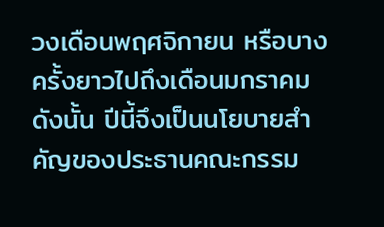วงเดือนพฤศจิกายน หรือบางครั้งยาวไปถึงเดือนมกราคม ดังนั้น ปีนี้จึงเป็นนโยบายสำคัญของประธานคณะกรรม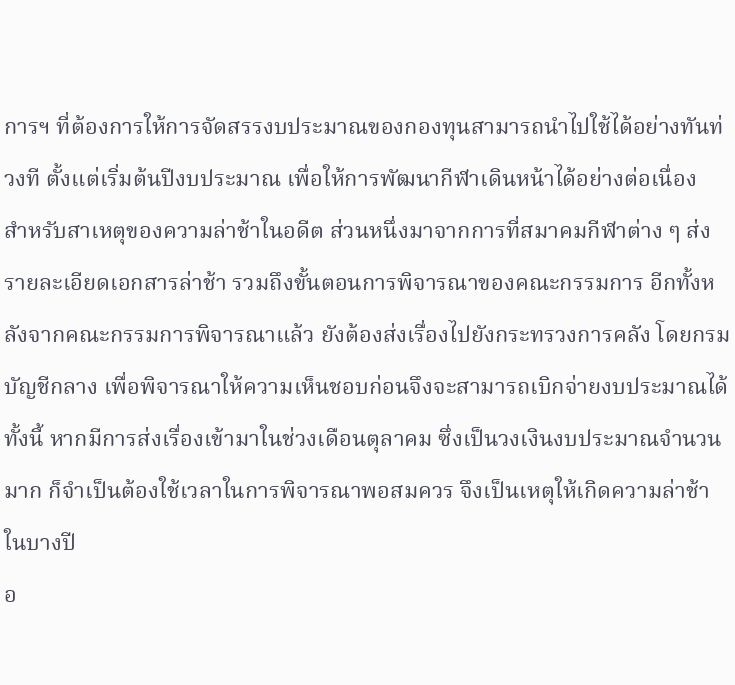การฯ ที่ต้องการให้การจัดสรรงบประมาณของกองทุนสามารถนำไปใช้ได้อย่างทันท่วงที ตั้งแต่เริ่มต้นปีงบประมาณ เพื่อให้การพัฒนากีฬาเดินหน้าได้อย่างต่อเนื่อง
สำหรับสาเหตุของความล่าช้าในอดีต ส่วนหนึ่งมาจากการที่สมาคมกีฬาต่าง ๆ ส่งรายละเอียดเอกสารล่าช้า รวมถึงขั้นตอนการพิจารณาของคณะกรรมการ อีกทั้งหลังจากคณะกรรมการพิจารณาแล้ว ยังต้องส่งเรื่องไปยังกระทรวงการคลัง โดยกรมบัญชีกลาง เพื่อพิจารณาให้ความเห็นชอบก่อนจึงจะสามารถเบิกจ่ายงบประมาณได้
ทั้งนี้ หากมีการส่งเรื่องเข้ามาในช่วงเดือนตุลาคม ซึ่งเป็นวงเงินงบประมาณจำนวนมาก ก็จำเป็นต้องใช้เวลาในการพิจารณาพอสมควร จึงเป็นเหตุให้เกิดความล่าช้าในบางปี
อ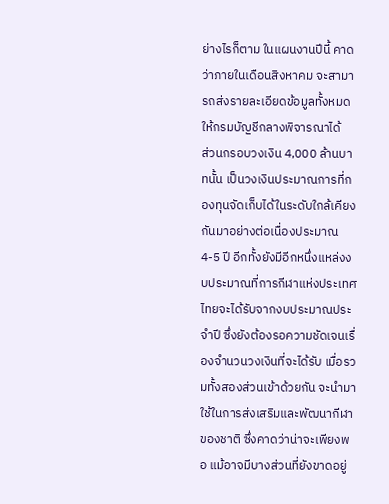ย่างไรก็ตาม ในแผนงานปีนี้ คาดว่าภายในเดือนสิงหาคม จะสามารถส่งรายละเอียดข้อมูลทั้งหมดให้กรมบัญชีกลางพิจารณาได้
ส่วนกรอบวงเงิน 4,000 ล้านบาทนั้น เป็นวงเงินประมาณการที่กองทุนจัดเก็บได้ในระดับใกล้เคียงกันมาอย่างต่อเนื่องประมาณ 4-5 ปี อีกทั้งยังมีอีกหนึ่งแหล่งงบประมาณที่การกีฬาแห่งประเทศไทยจะได้รับจากงบประมาณประจำปี ซึ่งยังต้องรอความชัดเจนเรื่องจำนวนวงเงินที่จะได้รับ เมื่อรวมทั้งสองส่วนเข้าด้วยกัน จะนำมาใช้ในการส่งเสริมและพัฒนากีฬาของชาติ ซึ่งคาดว่าน่าจะเพียงพอ แม้อาจมีบางส่วนที่ยังขาดอยู่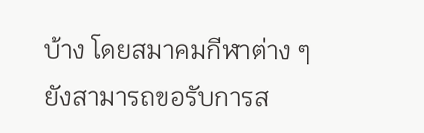บ้าง โดยสมาคมกีฬาต่าง ๆ ยังสามารถขอรับการส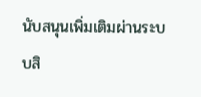นับสนุนเพิ่มเติมผ่านระบบสิ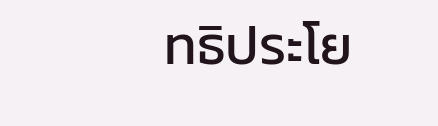ทธิประโย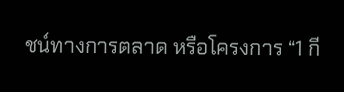ชน์ทางการตลาด หรือโครงการ “1 กี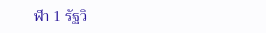ฬา 1 รัฐวิ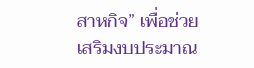สาหกิจ” เพื่อช่วยเสริมงบประมาณ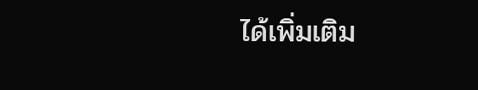ได้เพิ่มเติม